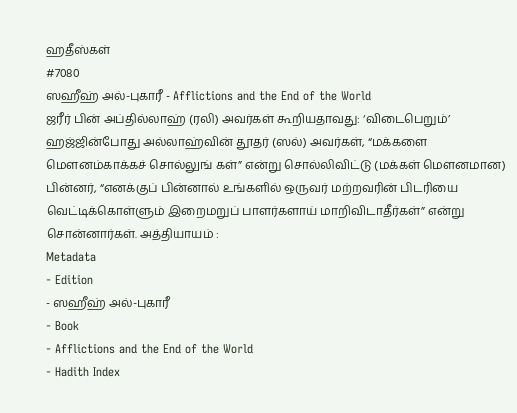ஹதீஸ்கள்
#7080
ஸஹீஹ் அல்-புகாரீ - Afflictions and the End of the World
ஜரீர் பின் அப்தில்லாஹ் (ரலி) அவர்கள் கூறியதாவது: ‘விடைபெறும்’ ஹஜ்ஜின்போது அல்லாஹ்வின் தூதர் (ஸல்) அவர்கள், “மக்களை மௌனம்காக்கச் சொல்லுங் கள்” என்று சொல்லிவிட்டு (மக்கள் மௌனமான) பின்னர், “எனக்குப் பின்னால் உங்களில் ஒருவர் மற்றவரின் பிடரியை வெட்டிக்கொள்ளும் இறைமறுப் பாளர்களாய் மாறிவிடாதீர்கள்” என்று சொன்னார்கள். அத்தியாயம் :
Metadata
- Edition
- ஸஹீஹ் அல்-புகாரீ
- Book
- Afflictions and the End of the World
- Hadith Index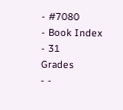- #7080
- Book Index
- 31
Grades
- -